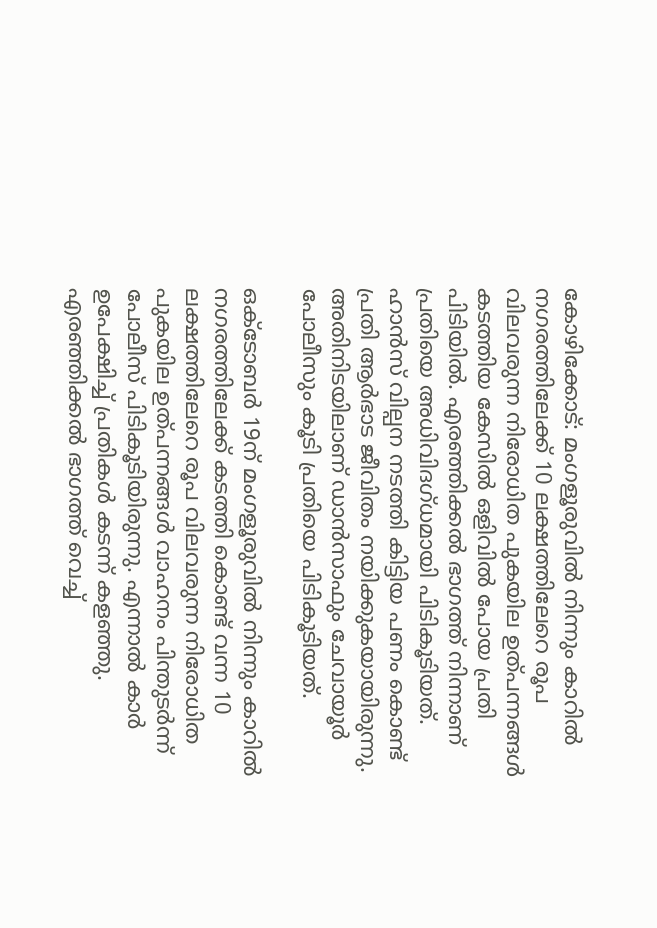കോഴിക്കോട്: മംഗളൂരുവിൽ നിന്നും കാറിൽ നഗരത്തിലേക്ക് 10 ലക്ഷത്തിലേറെ രൂപ
വിലവരുന്ന നിരോധിത പുകയില ഉത്പന്നങ്ങൾ കടത്തിയ കേസിൽ ഒളിവിൽ പോയ പ്രതി പിടിയിൽ. എരഞ്ഞിക്കൽ ഭാഗത്ത്‌ നിന്നാണ് പ്രതിയെ അധിവിദഗ്ധമായി പിടികൂടിയത്. ഹാൻസ് വില്പന നടത്തി കിട്ടിയ പണം കൊണ്ട് പ്രതി ആർഭാട ജീവിതം നയിക്കുകയായിരുന്നു. അതിനിടയിലാണ് ഡാൻസാഫും ചേവായൂർ പോലീസും കൂടി പ്രതിയെ പിടികൂടിയത്.

ഒക്ടോബർ 19ന് മംഗളൂരുവിൽ നിന്നും കാറിൽ നഗരത്തിലേക്ക് കടത്തി കൊണ്ട് വന്ന 10 ലക്ഷത്തിലേറെ രൂപ വിലവരുന്ന നിരോധിത പുകയില ഉത്പന്നങ്ങൾ വാഹനം പിന്തുടർന്ന് പോലീസ് പിടികൂടിയിരുന്നു. എന്നാൽ കാർ ഉപേക്ഷിച്ച് പ്രതികൾ കടന്ന് കളഞ്ഞു. എരഞ്ഞിക്കൽ ഭാഗത്ത് വെച്ച്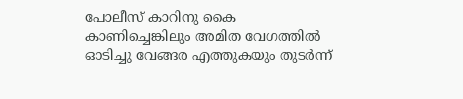പോലീസ് കാറിനു കൈ കാണിച്ചെങ്കിലും അമിത വേഗത്തിൽ ഓടിച്ചു വേങ്ങര എത്തുകയും തുടർന്ന്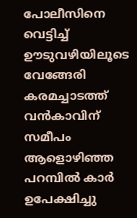പോലീസിനെ വെട്ടിച്ച് ഊടുവഴിയിലൂടെ വേങ്ങേരി കരമച്ചാടത്ത് വൻകാവിന് സമീപം ആളൊഴിഞ്ഞ പറമ്പിൽ കാർ ഉപേക്ഷിച്ചു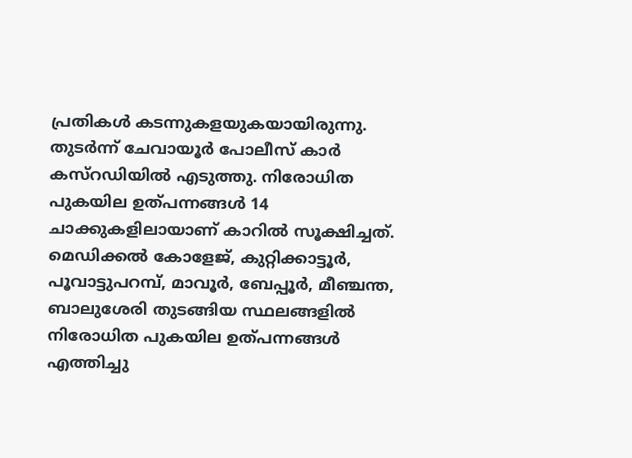പ്രതികൾ കടന്നുകളയുകയായിരുന്നു. തുടർന്ന് ചേവായൂർ പോലീസ് കാർ കസ്റഡിയിൽ എടുത്തു. നിരോധിത പുകയില ഉത്പന്നങ്ങൾ 14 ചാക്കുകളിലായാണ് കാറിൽ സൂക്ഷിച്ചത്. മെഡിക്കൽ കോളേജ്, കുറ്റിക്കാട്ടൂർ, പൂവാട്ടുപറമ്പ്, മാവൂർ, ബേപ്പൂർ, മീഞ്ചന്ത, ബാലുശേരി തുടങ്ങിയ സ്ഥലങ്ങളിൽ നിരോധിത പുകയില ഉത്പന്നങ്ങൾ എത്തിച്ചു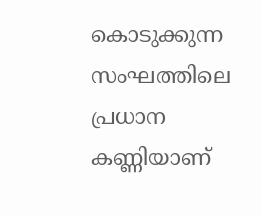കൊടുക്കുന്ന സംഘത്തിലെ പ്രധാന കണ്ണിയാണ്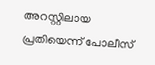അറസ്റ്റിലായ പ്രതിയെന്ന് പോലീസ്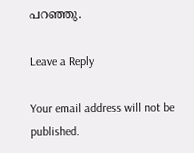പറഞ്ഞു.

Leave a Reply

Your email address will not be published.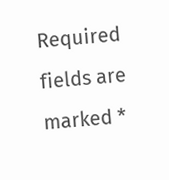Required fields are marked *